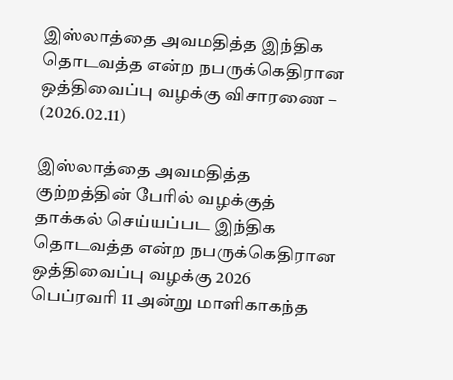இஸ்லாத்தை அவமதித்த இந்திக தொடவத்த என்ற நபருக்கெதிரான ஒத்திவைப்பு வழக்கு விசாரணை – (2026.02.11)

இஸ்லாத்தை அவமதித்த குற்றத்தின் பேரில் வழக்குத் தாக்கல் செய்யப்பட இந்திக தொடவத்த என்ற நபருக்கெதிரான ஒத்திவைப்பு வழக்கு 2026 பெப்ரவரி 11 அன்று மாளிகாகந்த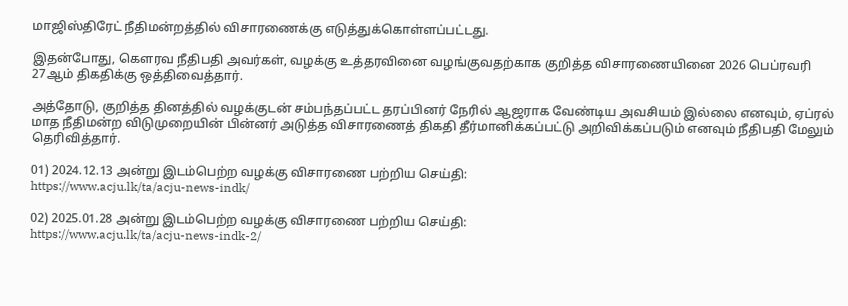மாஜிஸ்திரேட் நீதிமன்றத்தில் விசாரணைக்கு எடுத்துக்கொள்ளப்பட்டது.

இதன்போது, கௌரவ நீதிபதி அவர்கள், வழக்கு உத்தரவினை வழங்குவதற்காக குறித்த விசாரணையினை 2026 பெப்ரவரி 27ஆம் திகதிக்கு ஒத்திவைத்தார்.

அத்தோடு, குறித்த தினத்தில் வழக்குடன் சம்பந்தப்பட்ட தரப்பினர் நேரில் ஆஜராக வேண்டிய அவசியம் இல்லை எனவும், ஏப்ரல் மாத நீதிமன்ற விடுமுறையின் பின்னர் அடுத்த விசாரணைத் திகதி தீர்மானிக்கப்பட்டு அறிவிக்கப்படும் எனவும் நீதிபதி மேலும் தெரிவித்தார்.

01) 2024.12.13 அன்று இடம்பெற்ற வழக்கு விசாரணை பற்றிய செய்தி:
https://www.acju.lk/ta/acju-news-indk/

02) 2025.01.28 அன்று இடம்பெற்ற வழக்கு விசாரணை பற்றிய செய்தி:
https://www.acju.lk/ta/acju-news-indk-2/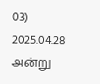03) 2025.04.28 அன்று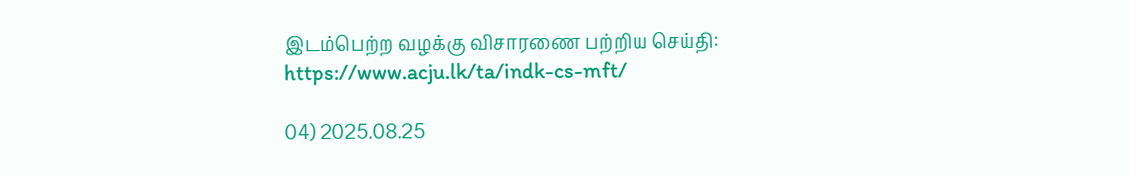இடம்பெற்ற வழக்கு விசாரணை பற்றிய செய்தி:
https://www.acju.lk/ta/indk-cs-mft/

04) 2025.08.25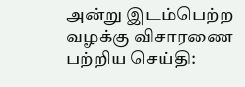அன்று இடம்பெற்ற வழக்கு விசாரணை பற்றிய செய்தி: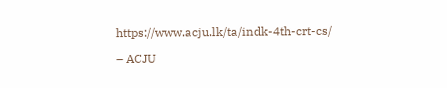https://www.acju.lk/ta/indk-4th-crt-cs/

– ACJU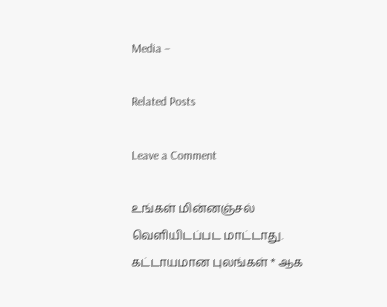Media –

Related Posts

Leave a Comment

உங்கள் மின்னஞ்சல் வௌியிடப்பட மாட்டாது. கட்டாயமான புலங்கள் * ஆக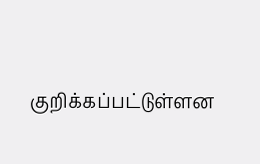குறிக்கப்பட்டுள்ளன